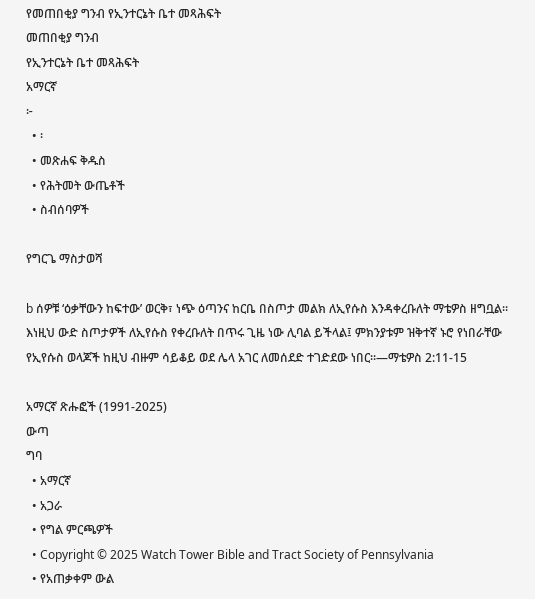የመጠበቂያ ግንብ የኢንተርኔት ቤተ መጻሕፍት
መጠበቂያ ግንብ
የኢንተርኔት ቤተ መጻሕፍት
አማርኛ
፦
  • ፡
  • መጽሐፍ ቅዱስ
  • የሕትመት ውጤቶች
  • ስብሰባዎች

የግርጌ ማስታወሻ

b ሰዎቹ ‘ዕቃቸውን ከፍተው’ ወርቅ፣ ነጭ ዕጣንና ከርቤ በስጦታ መልክ ለኢየሱስ እንዳቀረቡለት ማቴዎስ ዘግቧል። እነዚህ ውድ ስጦታዎች ለኢየሱስ የቀረቡለት በጥሩ ጊዜ ነው ሊባል ይችላል፤ ምክንያቱም ዝቅተኛ ኑሮ የነበራቸው የኢየሱስ ወላጆች ከዚህ ብዙም ሳይቆይ ወደ ሌላ አገር ለመሰደድ ተገድደው ነበር።—ማቴዎስ 2:11-15

አማርኛ ጽሑፎች (1991-2025)
ውጣ
ግባ
  • አማርኛ
  • አጋራ
  • የግል ምርጫዎች
  • Copyright © 2025 Watch Tower Bible and Tract Society of Pennsylvania
  • የአጠቃቀም ውል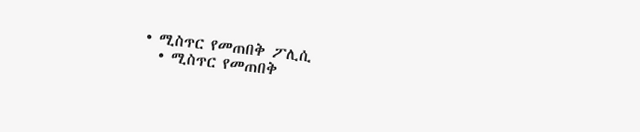• ሚስጥር የመጠበቅ ፖሊሲ
  • ሚስጥር የመጠበቅ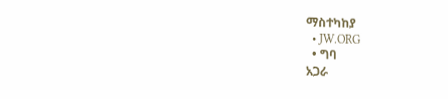ማስተካከያ
  • JW.ORG
  • ግባ
አጋራ